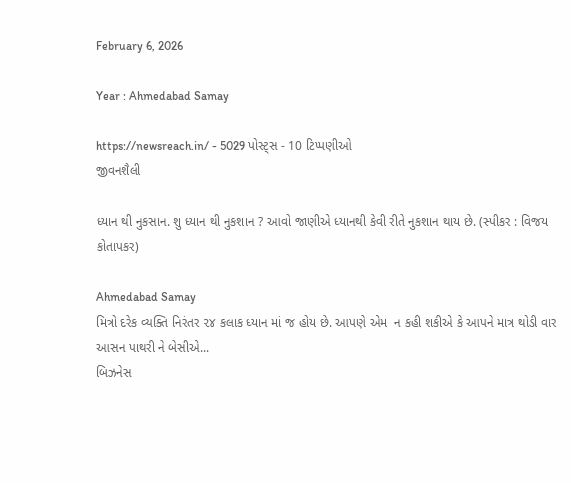February 6, 2026

Year : Ahmedabad Samay

https://newsreach.in/ - 5029 પોસ્ટ્સ - 10 ટિપ્પણીઓ
જીવનશૈલી

ધ્યાન થી નુકસાન. શુ ધ્યાન થી નુકશાન ? આવો જાણીએ ધ્યાનથી કેવી રીતે નુકશાન થાય છે. (સ્પીકર : વિજય કોતાપકર)

Ahmedabad Samay
મિત્રો દરેક વ્યક્તિ નિરંતર ૨૪ કલાક ધ્યાન માં જ હોય છે. આપણે એમ  ન કહી શકીએ કે આપને માત્ર થોડી વાર  આસન પાથરી ને બેસીએ...
બિઝનેસ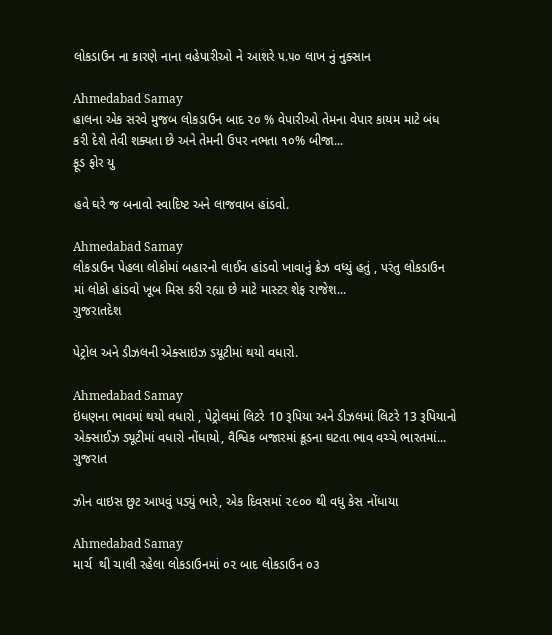લોકડાઉન ના કારણે નાના વહેપારીઓ ને આશરે ૫.૫૦ લાખ નું નુક્સાન

Ahmedabad Samay
હાલના એક સરવે મુજબ લોકડાઉન બાદ ૨૦ % વેપારીઓ તેમના વેપાર કાયમ માટે બંધ કરી દેશે તેવી શક્યતા છે અને તેમની ઉપર નભતા ૧૦% બીજા...
ફૂડ ફોર યુ

હવે ઘરે જ બનાવો સ્વાદિષ્ટ અને લાજવાબ હાંડવો.

Ahmedabad Samay
લોકડાઉન પેહલા લોકોમાં બહારનો લાઈવ હાંડવો ખાવાનું ક્રેઝ વધ્યું હતું , પરંતુ લોકડાઉન માં લોકો હાંડવો ખૂબ મિસ કરી રહ્યા છે માટે માસ્ટર શેફ રાજેશ...
ગુજરાતદેશ

પેટ્રોલ અને ડીઝલની એક્સાઇઝ ડયૂટીમાં થયો વધારો.

Ahmedabad Samay
ઇંધણના ભાવમાં થયો વધારો , પેટ્રોલમાં લિટરે 10 રૂપિયા અને ડીઝલમાં લિટરે 13 રૂપિયાનો એક્સાઈઝ ડ્યૂટીમાં વધારો નોંધાયો, વૈશ્વિક બજારમાં ક્રૂડના ઘટતા ભાવ વચ્ચે ભારતમાં...
ગુજરાત

ઝોન વાઇસ છુટ આપવું પડ્યું ભારે, એક દિવસમાં ૨૯૦૦ થી વધુ કેસ નોંધાયા

Ahmedabad Samay
માર્ચ  થી ચાલી રહેલા લોકડાઉનમાં ૦૨ બાદ લોકડાઉન ૦૩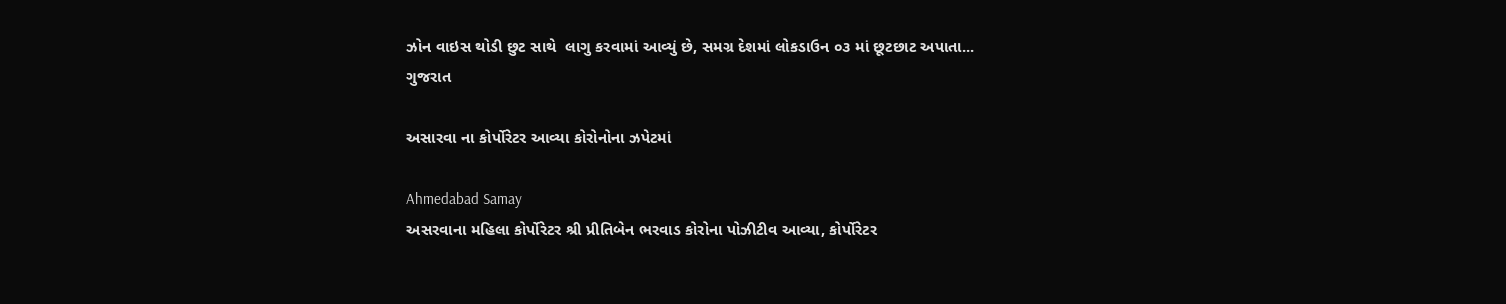ઝોન વાઇસ થોડી છુટ સાથે  લાગુ કરવામાં આવ્યું છે, સમગ્ર દેશમાં લોકડાઉન ૦૩ માં છૂટછાટ અપાતા...
ગુજરાત

અસારવા ના કોર્પોરેટર આવ્યા કોરોનોના ઝપેટમાં

Ahmedabad Samay
અસરવાના મહિલા કોર્પોરેટર શ્રી પ્રીતિબેન ભરવાડ કોરોના પોઝીટીવ આવ્યા, કોર્પોરેટર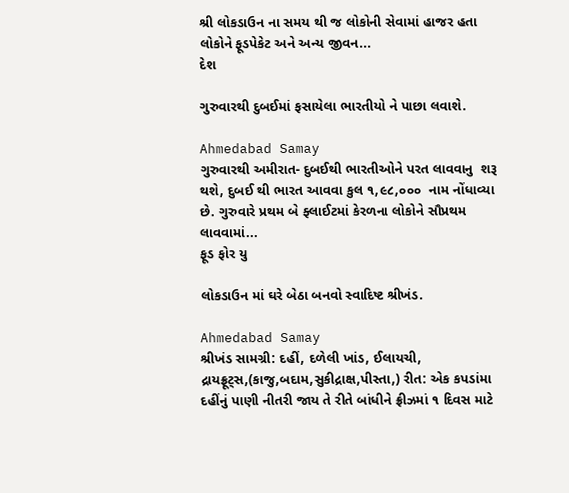શ્રી લોકડાઉન ના સમય થી જ લોકોની સેવામાં હાજર હતા લોકોને ફૂડપેકેટ અને અન્ય જીવન...
દેશ

ગુરુવારથી દુબઈમાં ફસાયેલા ભારતીયો ને પાછા લવાશે.

Ahmedabad Samay
ગુરુવારથી અમીરાત- દુબઈથી ભારતીઓને પરત લાવવાનુ  શરૂ થશે, દુબઈ થી ભારત આવવા કુલ ૧,૯૮,૦૦૦  નામ નોંધાવ્યા છે. ગુરુવારે પ્રથમ બે ફ્લાઈટમાં કેરળના લોકોને સૌપ્રથમ લાવવામાં...
ફૂડ ફોર યુ

લોકડાઉન માં ઘરે બેઠા બનવો સ્વાદિષ્ટ શ્રીખંડ.

Ahmedabad Samay
શ્રીખંડ સામગ્રી: દહીં, દળેલી ખાંડ, ઈલાયચી, દ્રાયફ્રૂટ્સ,(કાજુ,બદામ,સુકીદ્રાક્ષ,પીસ્તા,) રીત: એક કપડાંમા દહીંનું પાણી નીતરી જાય તે રીતે બાંધીને ફ્રીઝમાં ૧ દિવસ માટે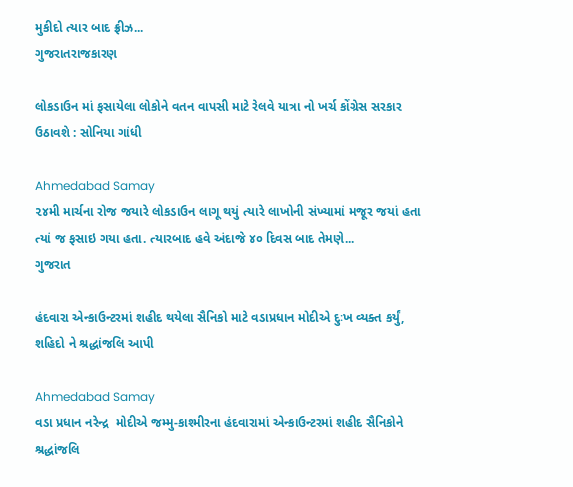મુકીદો ત્યાર બાદ ફ્રીઝ...
ગુજરાતરાજકારણ

લોકડાઉન માં ફસાયેલા લોકોને વતન વાપસી માટે રેલવે યાત્રા નો ખર્ચ કોંગ્રેસ સરકાર ઉઠાવશે : સોનિયા ગાંધી

Ahmedabad Samay
૨૪મી માર્ચના રોજ જયારે લોકડાઉન લાગૂ થયું ત્યારે લાખોની સંખ્યામાં મજૂર જયાં હતા ત્યાં જ ફસાઇ ગયા હતા. ત્યારબાદ હવે અંદાજે ૪૦ દિવસ બાદ તેમણે...
ગુજરાત

હંદવારા એન્કાઉન્ટરમાં શહીદ થયેલા સૈનિકો માટે વડાપ્રધાન મોદીએ દુઃખ વ્યક્ત કર્યું, શહિદો ને શ્રદ્ધાંજલિ આપી

Ahmedabad Samay
વડા પ્રધાન નરેન્દ્ર  મોદીએ જમ્મુ-કાશ્મીરના હંદવારામાં એન્કાઉન્ટરમાં શહીદ સૈનિકોને શ્રદ્ધાંજલિ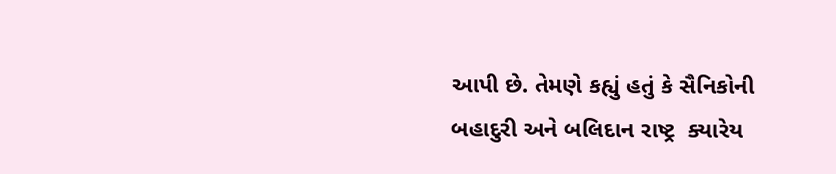આપી છે. તેમણે કહ્યું હતું કે સૈનિકોની બહાદુરી અને બલિદાન રાષ્ટ્ર  ક્યારેય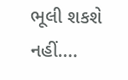ભૂલી શકશે નહીં....